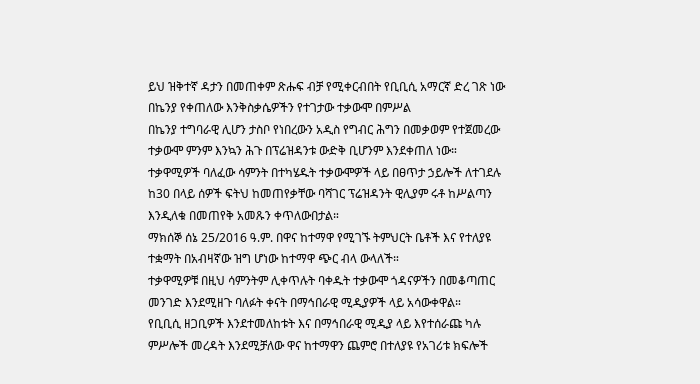ይህ ዝቅተኛ ዳታን በመጠቀም ጽሑፍ ብቻ የሚቀርብበት የቢቢሲ አማርኛ ድረ ገጽ ነው
በኬንያ የቀጠለው እንቅስቃሴዎችን የተገታው ተቃውሞ በምሥል
በኬንያ ተግባራዊ ሊሆን ታስቦ የነበረውን አዲስ የግብር ሕግን በመቃወም የተጀመረው ተቃውሞ ምንም እንኳን ሕጉ በፕሬዝዳንቱ ውድቅ ቢሆንም እንደቀጠለ ነው።
ተቃዋሚዎች ባለፈው ሳምንት በተካሄዱት ተቃውሞዎች ላይ በፀጥታ ኃይሎች ለተገደሉ ከ30 በላይ ሰዎች ፍትህ ከመጠየቃቸው ባሻገር ፕሬዝዳንት ዊሊያም ሩቶ ከሥልጣን እንዲለቁ በመጠየቅ አመጹን ቀጥለውበታል።
ማክሰኞ ሰኔ 25/2016 ዓ.ም. በዋና ከተማዋ የሚገኙ ትምህርት ቤቶች እና የተለያዩ ተቋማት በአብዛኛው ዝግ ሆነው ከተማዋ ጭር ብላ ውላለች።
ተቃዋሚዎቹ በዚህ ሳምንትም ሊቀጥሉት ባቀዱት ተቃውሞ ጎዳናዎችን በመቆጣጠር መንገድ እንደሚዘጉ ባለፉት ቀናት በማኅበራዊ ሚዲያዎች ላይ አሳውቀዋል።
የቢቢሲ ዘጋቢዎች እንደተመለከቱት እና በማኅበራዊ ሚዲያ ላይ እየተሰራጩ ካሉ ምሥሎች መረዳት እንደሚቻለው ዋና ከተማዋን ጨምሮ በተለያዩ የአገሪቱ ክፍሎች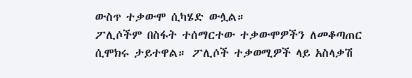ውስጥ ተቃውሞ ሲካሄድ ውሏል።
ፖሊሶችም በስፋት ተሰማርተው ተቃውሞዎችን ለመቆጣጠር ሲሞክሩ ታይተዋል። ፖሊሶች ተቃወሚዎች ላይ አስላቃሽ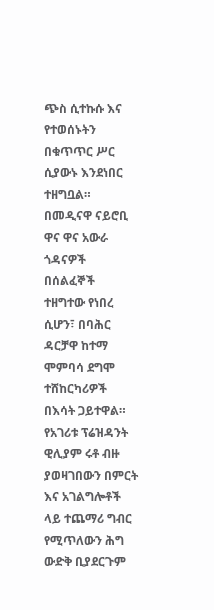ጭስ ሲተኩሱ እና የተወሰኑትን በቁጥጥር ሥር ሲያውኑ እንደነበር ተዘግቧል።
በመዲናዋ ናይሮቢ ዋና ዋና አውራ ጎዳናዎች በሰልፈኞች ተዘግተው የነበረ ሲሆን፣ በባሕር ዳርቻዋ ከተማ ሞምባሳ ደግሞ ተሸከርካሪዎች በእሳት ጋይተዋል።
የአገሪቱ ፕሬዝዳንት ዊሊያም ሩቶ ብዙ ያወዛገበውን በምርት እና አገልግሎቶች ላይ ተጨማሪ ግብር የሚጥለውን ሕግ ውድቅ ቢያደርጉም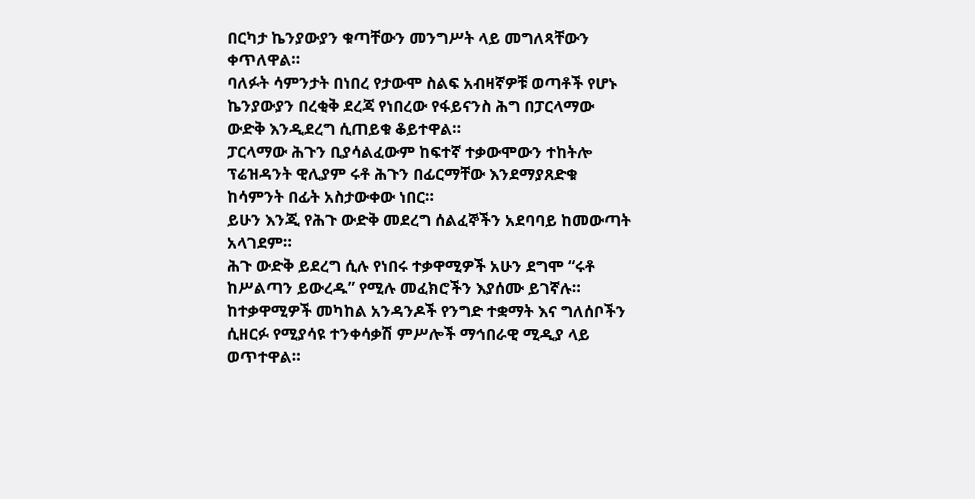በርካታ ኬንያውያን ቁጣቸውን መንግሥት ላይ መግለጻቸውን ቀጥለዋል።
ባለፉት ሳምንታት በነበረ የታውሞ ስልፍ አብዛኛዎቹ ወጣቶች የሆኑ ኬንያውያን በረቂቅ ደረጃ የነበረው የፋይናንስ ሕግ በፓርላማው ውድቅ እንዲደረግ ሲጠይቁ ቆይተዋል።
ፓርላማው ሕጉን ቢያሳልፈውም ከፍተኛ ተቃውሞውን ተከትሎ ፕሬዝዳንት ዊሊያም ሩቶ ሕጉን በፊርማቸው እንደማያጸድቁ ከሳምንት በፊት አስታውቀው ነበር።
ይሁን እንጂ የሕጉ ውድቅ መደረግ ሰልፈኞችን አደባባይ ከመውጣት አላገደም።
ሕጉ ውድቅ ይደረግ ሲሉ የነበሩ ተቃዋሚዎች አሁን ደግሞ “ሩቶ ከሥልጣን ይውረዱ” የሚሉ መፈክሮችን እያሰሙ ይገኛሉ።
ከተቃዋሚዎች መካከል አንዳንዶች የንግድ ተቋማት እና ግለሰቦችን ሲዘርፉ የሚያሳዩ ተንቀሳቃሽ ምሥሎች ማኅበራዊ ሚዲያ ላይ ወጥተዋል።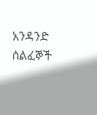አንዳንድ ሰልፈኞች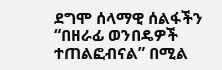ደግሞ ሰላማዊ ሰልፋችን “በዘራፊ ወንበዴዎች ተጠልፎብናል” በሚል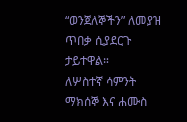“ወንጀለኞችን” ለመያዝ ጥበቃ ሲያደርጉ ታይተዋል።
ለሦስተኛ ሳምንት ማክሰኞ እና ሐሙስ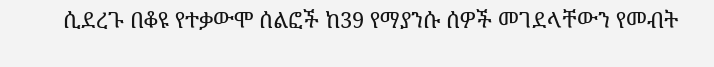ሲደረጉ በቆዩ የተቃውሞ ሰልፎች ከ39 የማያንሱ ሰዎች መገደላቸውን የመብት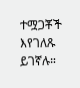ተሟጋቾች እየገለጹ ይገኛሉ።